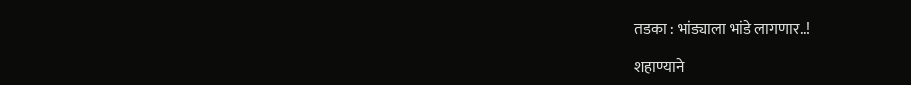तडका : भांड्याला भांडे लागणार..!

शहाण्याने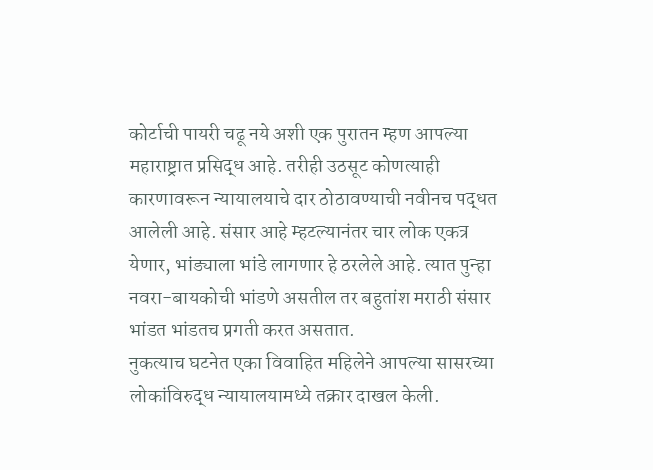कोर्टाची पायरी चढू नये अशी एक पुरातन म्हण आपल्या महाराष्ट्रात प्रसिद्ध आहे. तरीही उठसूट कोणत्याही कारणावरून न्यायालयाचे दार ठोठावण्याची नवीनच पद्धत आलेली आहे. संसार आहे म्हटल्यानंतर चार लोक एकत्र येणार, भांड्याला भांडे लागणार हे ठरलेले आहे. त्यात पुन्हा नवरा-बायकोची भांडणे असतील तर बहुतांश मराठी संसार भांडत भांडतच प्रगती करत असतात.
नुकत्याच घटनेत एका विवाहित महिलेने आपल्या सासरच्या लोकांविरुद्ध न्यायालयामध्ये तक्रार दाखल केली.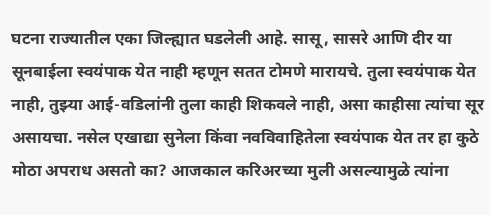घटना राज्यातील एका जिल्ह्यात घडलेली आहे. सासू, सासरे आणि दीर या सूनबाईला स्वयंपाक येत नाही म्हणून सतत टोमणे मारायचे. तुला स्वयंपाक येत नाही, तुझ्या आई-वडिलांनी तुला काही शिकवले नाही, असा काहीसा त्यांचा सूर असायचा. नसेल एखाद्या सुनेला किंवा नवविवाहितेला स्वयंपाक येत तर हा कुठे मोठा अपराध असतो का? आजकाल करिअरच्या मुली असल्यामुळे त्यांना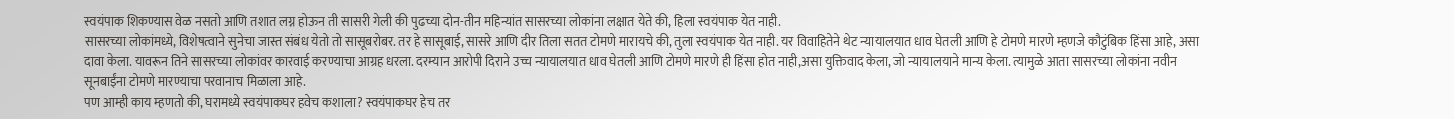स्वयंपाक शिकण्यास वेळ नसतो आणि तशात लग्न होऊन ती सासरी गेली की पुढच्या दोन-तीन महिन्यांत सासरच्या लोकांना लक्षात येते की, हिला स्वयंपाक येत नाही.
सासरच्या लोकांमध्ये, विशेषत्वाने सुनेचा जास्त संबंध येतो तो सासूबरोबर. तर हे सासूबाई, सासरे आणि दीर तिला सतत टोमणे मारायचे की, तुला स्वयंपाक येत नाही. यर विवाहितेने थेट न्यायालयात धाव घेतली आणि हे टोमणे मारणे म्हणजे कौटुंबिक हिंसा आहे, असा दावा केला. यावरून तिने सासरच्या लोकांवर कारवाई करण्याचा आग्रह धरला. दरम्यान आरोपी दिराने उच्च न्यायालयात धाव घेतली आणि टोमणे मारणे ही हिंसा होत नाही,असा युक्तिवाद केला, जो न्यायालयाने मान्य केला. त्यामुळे आता सासरच्या लोकांना नवीन सूनबाईंना टोमणे मारण्याचा परवानाच मिळाला आहे.
पण आम्ही काय म्हणतो की, घरामध्ये स्वयंपाकघर हवेच कशाला? स्वयंपाकघर हेच तर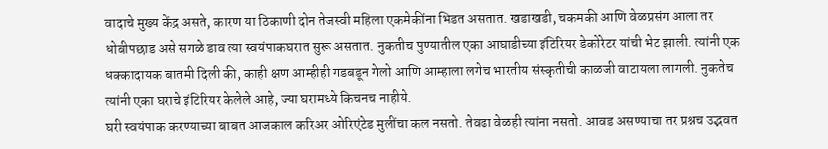वादाचे मुख्य केंद्र असते, कारण या ठिकाणी दोन तेजस्वी महिला एकमेकींना भिडत असतात. खडाखडी, चकमकी आणि वेळप्रसंग आला तर धोबीपछाड असे सगळे डाव त्या स्वयंपाकघरात सुरू असतात. नुकतीच पुण्यातील एका आघाडीच्या इंटिरियर डेकोरेटर यांची भेट झाली. त्यांनी एक धक्कादायक बातमी दिली की, काही क्षण आम्हीही गडबडून गेलो आणि आम्हाला लगेच भारतीय संस्कृतीची काळजी वाटायला लागली. नुकतेच त्यांनी एका घराचे इंटिरियर केलेले आहे, ज्या घरामध्ये किचनच नाहीये.
घरी स्वयंपाक करण्याच्या बाबत आजकाल करिअर ओरिएंटेड मुलींचा कल नसतो. तेवढा वेळही त्यांना नसतो. आवड असण्याचा तर प्रश्नच उद्भवत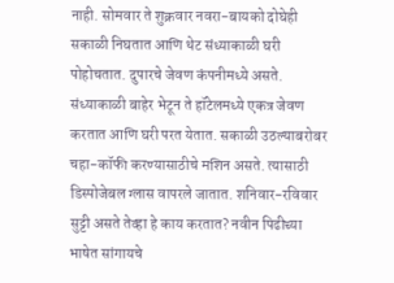नाही. सोमवार ते शुक्रवार नवरा-बायको दोघेही सकाळी निघतात आणि थेट संध्याकाळी घरी पोहोचतात. दुपारचे जेवण कंपनीमध्ये असते. संध्याकाळी बाहेर भेटून ते हॉटेलमध्ये एकत्र जेवण करतात आणि घरी परत येतात. सकाळी उठल्याबरोबर चहा-कॉफी करण्यासाठीचे मशिन असते. त्यासाठी डिस्पोजेबल ग्लास वापरले जातात. शनिवार-रविवार सुट्टी असते तेव्हा हे काय करतात? नवीन पिढीच्या भाषेत सांगायचे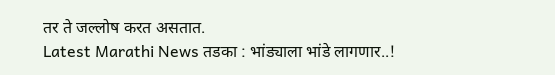तर ते जल्लोष करत असतात.
Latest Marathi News तडका : भांड्याला भांडे लागणार..!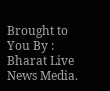Brought to You By : Bharat Live News Media.